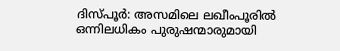ദിസ്പൂർ: അസമിലെ ലഖീംപൂരിൽ ഒന്നിലധികം പുരുഷന്മാരുമായി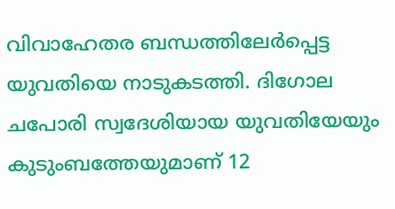വിവാഹേതര ബന്ധത്തിലേർപ്പെട്ട യുവതിയെ നാടുകടത്തി. ദിഗോല ചപോരി സ്വദേശിയായ യുവതിയേയും കുടുംബത്തേയുമാണ് 12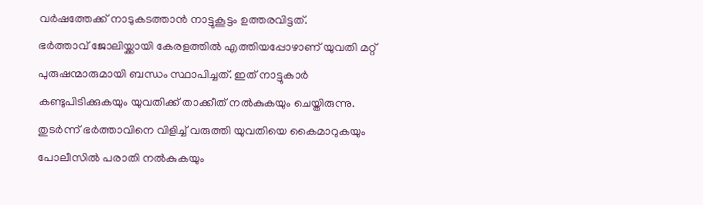വർഷത്തേക്ക് നാടുകടത്താൻ നാട്ടുകൂട്ടം ഉത്തരവിട്ടത്.
ഭർത്താവ് ജോലിയ്ക്കായി കേരളത്തിൽ എത്തിയപ്പോഴാണ് യുവതി മറ്റ് പുരുഷന്മാരുമായി ബന്ധം സ്ഥാപിച്ചത്. ഇത് നാട്ടുകാർ കണ്ടുപിടിക്കുകയും യുവതിക്ക് താക്കീത് നൽകുകയും ചെയ്തിരുന്നു.
തുടർന്ന് ഭർത്താവിനെ വിളിച്ച് വരുത്തി യുവതിയെ കൈമാറുകയും പോലീസിൽ പരാതി നൽകുകയും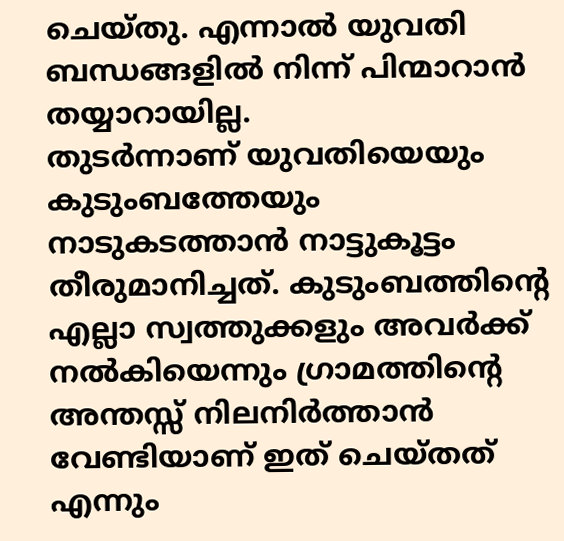ചെയ്തു. എന്നാൽ യുവതി ബന്ധങ്ങളിൽ നിന്ന് പിന്മാറാൻ തയ്യാറായില്ല.
തുടർന്നാണ് യുവതിയെയും കുടുംബത്തേയും നാടുകടത്താൻ നാട്ടുകൂട്ടം തീരുമാനിച്ചത്. കുടുംബത്തിന്റെ എല്ലാ സ്വത്തുക്കളും അവർക്ക് നൽകിയെന്നും ഗ്രാമത്തിന്റെ അന്തസ്സ് നിലനിർത്താൻ വേണ്ടിയാണ് ഇത് ചെയ്തത് എന്നും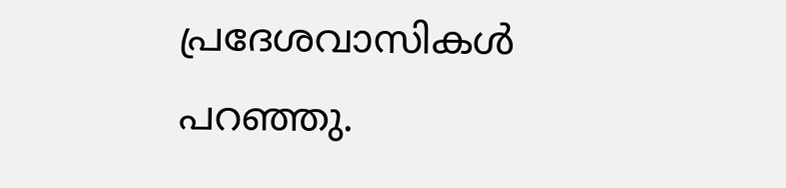പ്രദേശവാസികൾ പറഞ്ഞു.